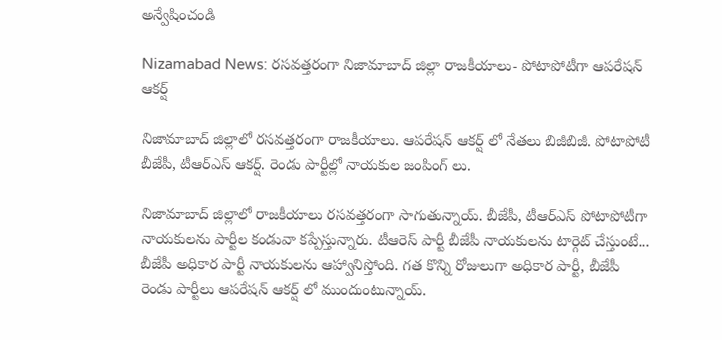అన్వేషించండి

Nizamabad News: రసవత్తరంగా నిజామాబాద్‌ జిల్లా రాజకీయాలు- పోటాపోటీగా ఆపరేషన్ ఆకర్ష్‌

నిజామాబాద్ జిల్లాలో రసవత్తరంగా రాజకీయాలు. ఆపరేషన్ ఆకర్ష్ లో నేతలు బిజీబిజీ. పోటాపోటీ బీజేపీ, టీఆర్ఎస్ ఆకర్ష్. రెండు పార్టీల్లో నాయకుల జంపింగ్ లు.

నిజామాబాద్ జిల్లాలో రాజకీయాలు రసవత్తరంగా సాగుతున్నాయ్. బీజేపీ, టీఆర్ఎస్ పోటాపోటీగా నాయకులను పార్టీల కండువా కప్పేస్తున్నారు. టీఆరెస్ పార్టీ బీజేపీ నాయకులను టార్గెట్ చేస్తుంటే... బీజేపీ అధికార పార్టీ నాయకులను ఆహ్వానిస్తోంది. గత కొన్ని రోజులుగా అధికార పార్టీ, బీజేపీ రెండు పార్టీలు ఆపరేషన్ ఆకర్ష్ లో ముందుంటున్నాయ్.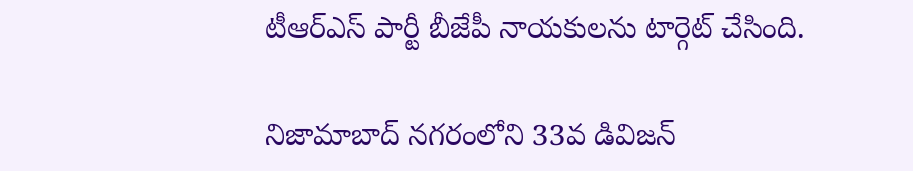టీఆర్ఎస్ పార్టీ బీజేపీ నాయకులను టార్గెట్ చేసింది.

నిజామాబాద్ నగరంలోని 33వ డివిజన్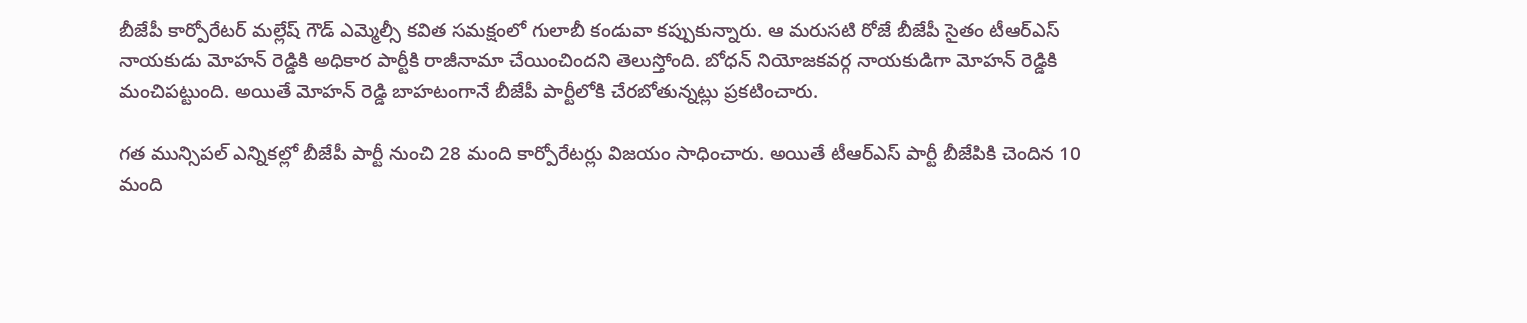బీజేపీ కార్పోరేటర్ మల్లేష్ గౌడ్ ఎమ్మెల్సీ కవిత సమక్షంలో గులాబీ కండువా కప్పుకున్నారు. ఆ మరుసటి రోజే బీజేపీ సైతం టీఆర్ఎస్ నాయకుడు మోహన్ రెడ్డికి అధికార పార్టీకి రాజీనామా చేయించిందని తెలుస్తోంది. బోధన్ నియోజకవర్గ నాయకుడిగా మోహన్ రెడ్డికి మంచిపట్టుంది. అయితే మోహన్ రెడ్డి బాహటంగానే బీజేపీ పార్టీలోకి చేరబోతున్నట్లు ప్రకటించారు.

గత మున్సిపల్ ఎన్నికల్లో బీజేపీ పార్టీ నుంచి 28 మంది కార్పోరేటర్లు విజయం సాధించారు. అయితే టీఆర్ఎస్ పార్టీ బీజేపికి చెందిన 10 మంది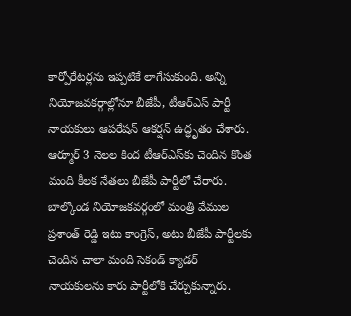కార్పోరేటర్లను ఇప్పటికే లాగేసుకుంది. అన్ని నియోజవకర్గాల్లోనూ బీజేపీ, టీఆర్ఎస్ పార్టీ నాయకులు ఆపరేషన్ ఆకర్షన్ ఉద్ధృతం చేశారు. ఆర్మూర్ 3 నెలల కింద టీఆర్ఎస్‌కు చెందిన కొంత మంది కీలక నేతలు బీజేపీ పార్టీలో చేరారు. బాల్కొండ నియోజకవర్గంలో మంత్రి వేముల ప్రశాంత్ రెడ్డి ఇటు కాంగ్రెస్, అటు బీజేపీ పార్టీలకు చెందిన చాలా మంది సెకండ్ క్యాడర్ నాయకులను కారు పార్టీలోకి చేర్చుకున్నారు.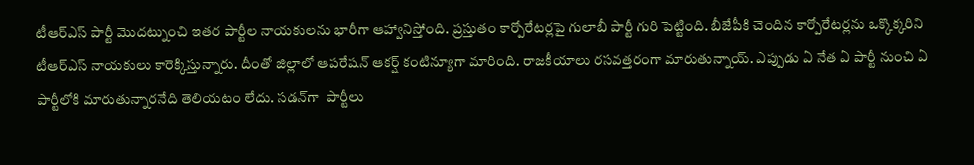టీఆర్ఎస్ పార్టీ మొదట్నుంచి ఇతర పార్టీల నాయకులను భారీగా ఆహ్వానిస్తోంది. ప్రస్తుతం కార్పోరేటర్లపై గులాబీ పార్టీ గురి పెట్టింది. బీజేపీకి చెందిన కార్పోరేటర్లను ఒక్కొక్కరిని టీఆర్ఎస్ నాయకులు కారెక్కిస్తున్నారు. దీంతో జిల్లాలో ఆపరేషన్ ఆకర్ష్ కంటిన్యూగా మారింది. రాజకీయాలు రసవత్తరంగా మారుతున్నాయ్. ఎప్పుడు ఏ నేత ఏ పార్టీ నుంచి ఏ పార్టీలోకి మారుతున్నారనేది తెలియటం లేదు. సడన్‌గా  పార్టీలు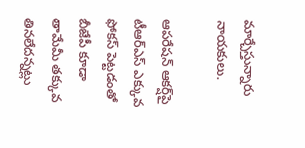మార్చేస్తున్నారు నాయకులు.

ఆపరేషన్ ఆకర్ష్‌పై టీఆర్ఎస్ ఎక్కువ ఫోకస్ పెట్టడంతో బీజేపీ కూడా తామేమీ తక్కువ తినలేదన్నట్లు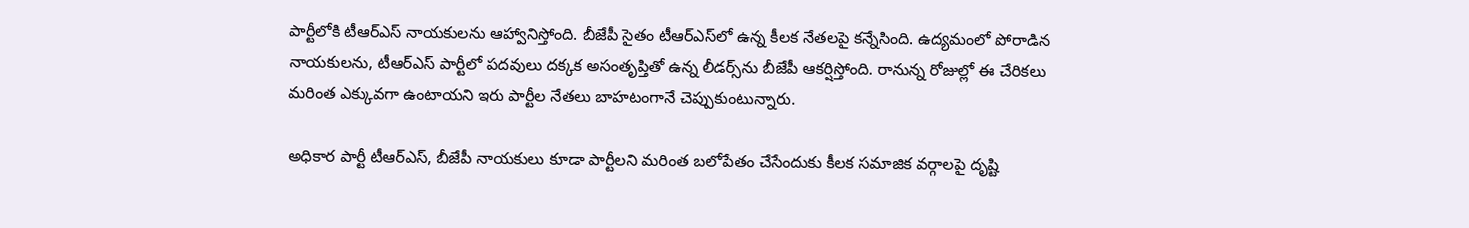పార్టీలోకి టీఆర్ఎస్ నాయకులను ఆహ్వానిస్తోంది. బీజేపీ సైతం టీఆర్ఎస్‌లో ఉన్న కీలక నేతలపై కన్నేసింది. ఉద్యమంలో పోరాడిన నాయకులను, టీఆర్ఎస్ పార్టీలో పదవులు దక్కక అసంతృప్తితో ఉన్న లీడర్స్‌ను బీజేపీ ఆకర్షిస్తోంది. రానున్న రోజుల్లో ఈ చేరికలు మరింత ఎక్కువగా ఉంటాయని ఇరు పార్టీల నేతలు బాహటంగానే చెప్పుకుంటున్నారు.

అధికార పార్టీ టీఆర్‌ఎస్, బీజేపీ నాయకులు కూడా పార్టీలని మరింత బలోపేతం చేసేందుకు కీలక సమాజిక వర్గాలపై దృష్టి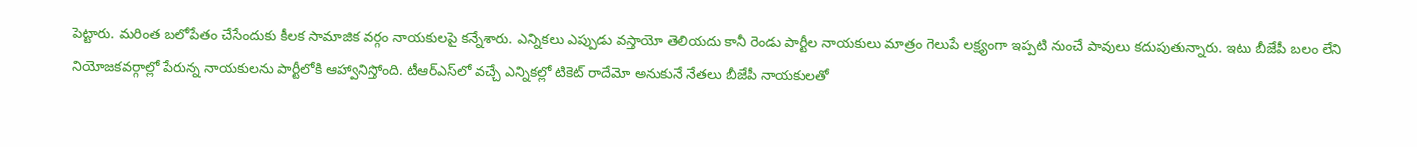పెట్టారు. మరింత బలోపేతం చేసేందుకు కీలక సామాజిక వర్గం నాయకులపై కన్నేశారు. ఎన్నికలు ఎప్పుడు వస్తాయో తెలియదు కానీ రెండు పార్టీల నాయకులు మాత్రం గెలుపే లక్ష్యంగా ఇప్పటి నుంచే పావులు కదుపుతున్నారు. ఇటు బీజేపీ బలం లేని నియోజకవర్గాల్లో పేరున్న నాయకులను పార్టీలోకి ఆహ్వానిస్తోంది. టీఆర్ఎస్‌లో వచ్చే ఎన్నికల్లో టికెట్ రాదేమో అనుకునే నేతలు బీజేపీ నాయకులతో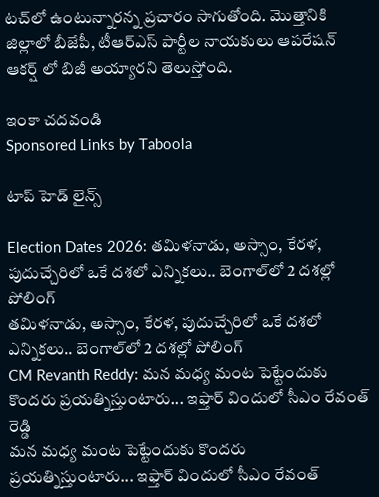టచ్‌లో ఉంటున్నారన్న ప్రచారం సాగుతోంది. మొత్తానికి జిల్లాలో బీజేపీ, టీఆర్ఎస్ పార్టీల నాయకులు ఆపరేషన్ ఆకర్ష్ లో బిజీ అయ్యారని తెలుస్తోంది.

ఇంకా చదవండి
Sponsored Links by Taboola

టాప్ హెడ్ లైన్స్

Election Dates 2026: తమిళనాడు, అస్సాం, కేరళ, పుదుచ్చేరిలో ఒకే దశలో ఎన్నికలు.. బెంగాల్‌లో 2 దశల్లో పోలింగ్
తమిళనాడు, అస్సాం, కేరళ, పుదుచ్చేరిలో ఒకే దశలో ఎన్నికలు.. బెంగాల్‌లో 2 దశల్లో పోలింగ్
CM Revanth Reddy: మన మధ్య మంట పెట్టేందుకు కొందరు ప్రయత్నిస్తుంటారు... ఇఫ్తార్ విందులో సీఎం రేవంత్ రెడ్డి
మన మధ్య మంట పెట్టేందుకు కొందరు ప్రయత్నిస్తుంటారు... ఇఫ్తార్ విందులో సీఎం రేవంత్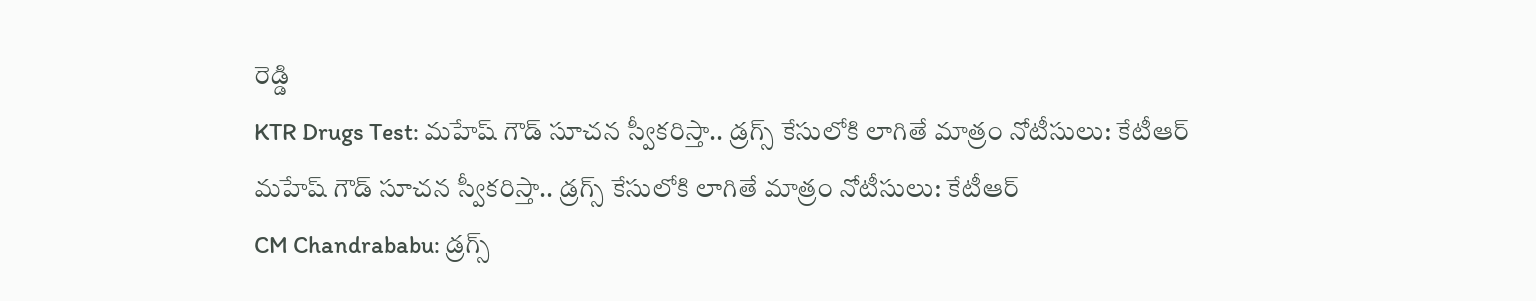రెడ్డి
KTR Drugs Test: మహేష్ గౌడ్ సూచన స్వీకరిస్తా.. డ్రగ్స్ కేసులోకి లాగితే మాత్రం నోటీసులు: కేటీఆర్
మహేష్ గౌడ్ సూచన స్వీకరిస్తా.. డ్రగ్స్ కేసులోకి లాగితే మాత్రం నోటీసులు: కేటీఆర్
CM Chandrababu: డ్రగ్స్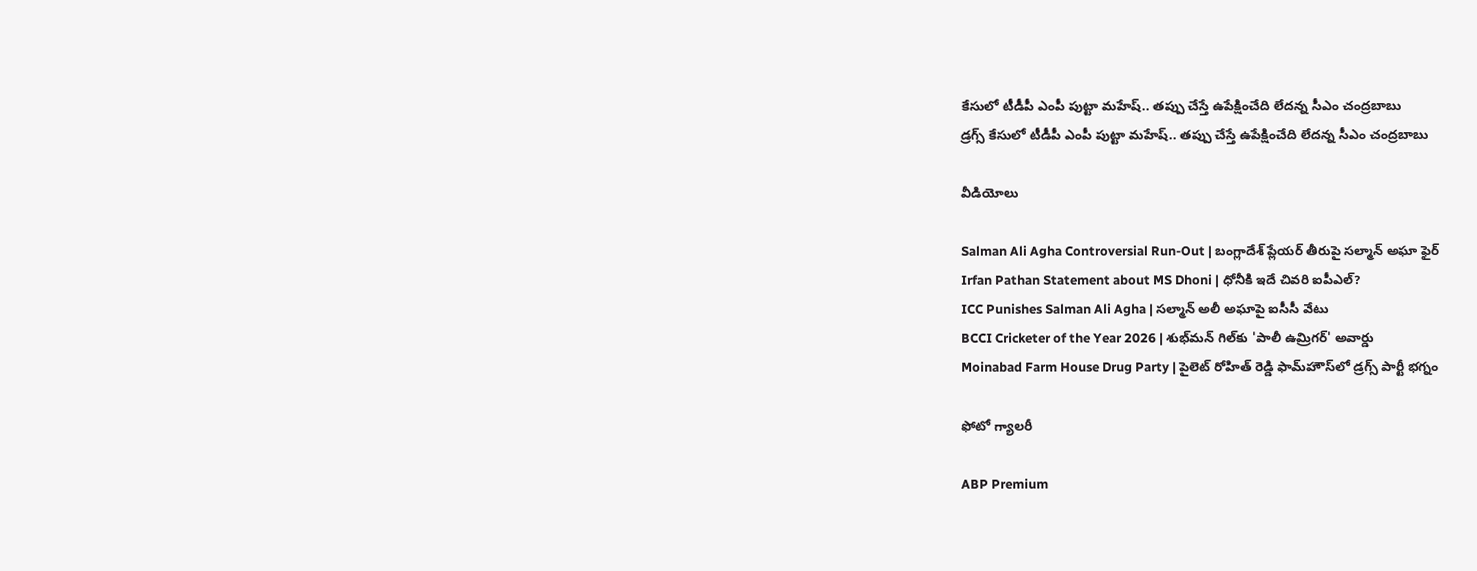కేసులో టీడీపీ ఎంపీ పుట్టా మహేష్‌.. తప్పు చేస్తే ఉపేక్షించేది లేదన్న సీఎం చంద్రబాబు
డ్రగ్స్ కేసులో టీడీపీ ఎంపీ పుట్టా మహేష్‌.. తప్పు చేస్తే ఉపేక్షించేది లేదన్న సీఎం చంద్రబాబు

వీడియోలు

Salman Ali Agha Controversial Run-Out | బంగ్లాదేశ్ ప్లేయర్ తీరుపై సల్మాన్ అఘా ఫైర్
Irfan Pathan Statement about MS Dhoni | ధోనీకి ఇదే చివరి ఐపీఎల్?
ICC Punishes Salman Ali Agha | సల్మాన్ అలీ అఘాపై ఐసీసీ వేటు
BCCI Cricketer of the Year 2026 | శుభ్‌మన్ గిల్‌కు 'పాలీ ఉమ్రిగర్' అవార్డు
Moinabad Farm House Drug Party | పైలెట్ రోహిత్ రెడ్డి ఫామ్‌హౌస్‌లో డ్రగ్స్ పార్టీ భగ్నం

ఫోటో గ్యాలరీ

ABP Premium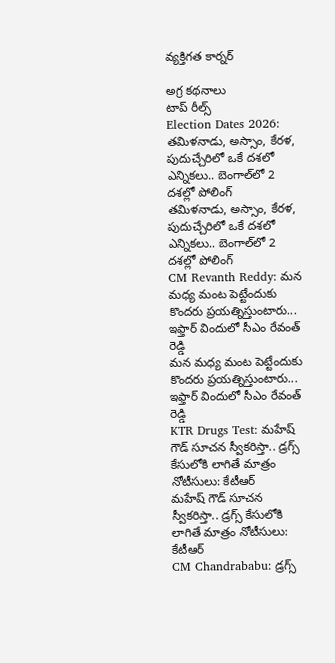వ్యక్తిగత కార్నర్

అగ్ర కథనాలు
టాప్ రీల్స్
Election Dates 2026: తమిళనాడు, అస్సాం, కేరళ, పుదుచ్చేరిలో ఒకే దశలో ఎన్నికలు.. బెంగాల్‌లో 2 దశల్లో పోలింగ్
తమిళనాడు, అస్సాం, కేరళ, పుదుచ్చేరిలో ఒకే దశలో ఎన్నికలు.. బెంగాల్‌లో 2 దశల్లో పోలింగ్
CM Revanth Reddy: మన మధ్య మంట పెట్టేందుకు కొందరు ప్రయత్నిస్తుంటారు... ఇఫ్తార్ విందులో సీఎం రేవంత్ రెడ్డి
మన మధ్య మంట పెట్టేందుకు కొందరు ప్రయత్నిస్తుంటారు... ఇఫ్తార్ విందులో సీఎం రేవంత్ రెడ్డి
KTR Drugs Test: మహేష్ గౌడ్ సూచన స్వీకరిస్తా.. డ్రగ్స్ కేసులోకి లాగితే మాత్రం నోటీసులు: కేటీఆర్
మహేష్ గౌడ్ సూచన స్వీకరిస్తా.. డ్రగ్స్ కేసులోకి లాగితే మాత్రం నోటీసులు: కేటీఆర్
CM Chandrababu: డ్రగ్స్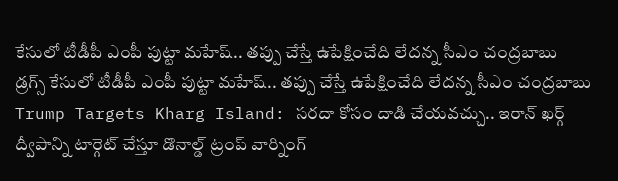కేసులో టీడీపీ ఎంపీ పుట్టా మహేష్‌.. తప్పు చేస్తే ఉపేక్షించేది లేదన్న సీఎం చంద్రబాబు
డ్రగ్స్ కేసులో టీడీపీ ఎంపీ పుట్టా మహేష్‌.. తప్పు చేస్తే ఉపేక్షించేది లేదన్న సీఎం చంద్రబాబు
Trump Targets Kharg Island: సరదా కోసం దాడి చేయవచ్చు.. ఇరాన్ ఖర్గ్ ద్వీపాన్ని టార్గెట్ చేస్తూ డొనాల్డ్ ట్రంప్ వార్నింగ్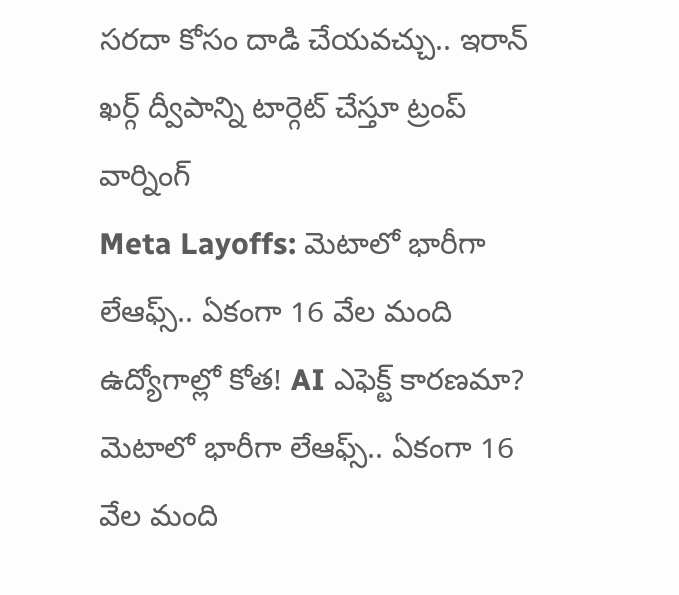సరదా కోసం దాడి చేయవచ్చు.. ఇరాన్ ఖర్గ్ ద్వీపాన్ని టార్గెట్ చేస్తూ ట్రంప్ వార్నింగ్
Meta Layoffs: మెటాలో భారీగా లేఆఫ్స్.. ఏకంగా 16 వేల మంది ఉద్యోగాల్లో కోత! AI ఎఫెక్ట్ కారణమా?
మెటాలో భారీగా లేఆఫ్స్.. ఏకంగా 16 వేల మంది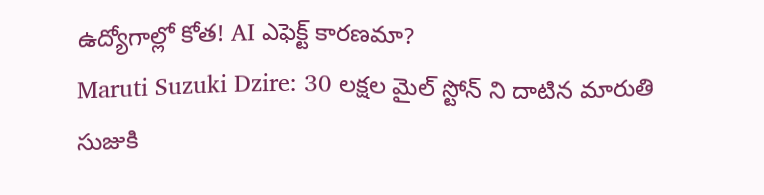ఉద్యోగాల్లో కోత! AI ఎఫెక్ట్ కారణమా?
Maruti Suzuki Dzire: 30 లక్షల మైల్ స్టోన్ ని దాటిన మారుతి సుజుకి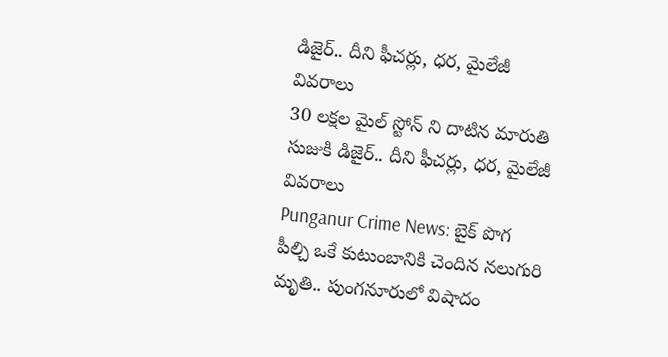డిజైర్.. దీని ఫీచర్లు, ధర, మైలేజీ వివరాలు
30 లక్షల మైల్ స్టోన్ ని దాటిన మారుతి సుజుకి డిజైర్.. దీని ఫీచర్లు, ధర, మైలేజీ వివరాలు
Punganur Crime News: బైక్ పొగ పీల్చి ఒకే కుటుంబానికి చెందిన నలుగురి మృతి.. పుంగనూరులో విషాదం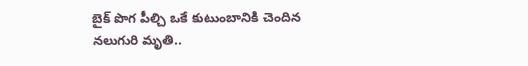బైక్ పొగ పీల్చి ఒకే కుటుంబానికి చెందిన నలుగురి మృతి..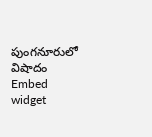పుంగనూరులో విషాదం
Embed widget